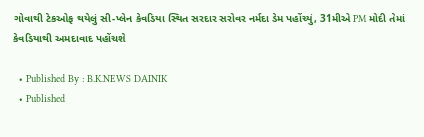ગોવાથી ટેકઓફ થયેલું સી-પ્લેન કેવડિયા સ્થિત સરદાર સરોવર નર્મદા ડેમ પહોંચ્યું, 31મીએ PM મોદી તેમાં કેવડિયાથી અમદાવાદ પહોંચશે

  • Published By : B.K.NEWS DAINIK
  • Published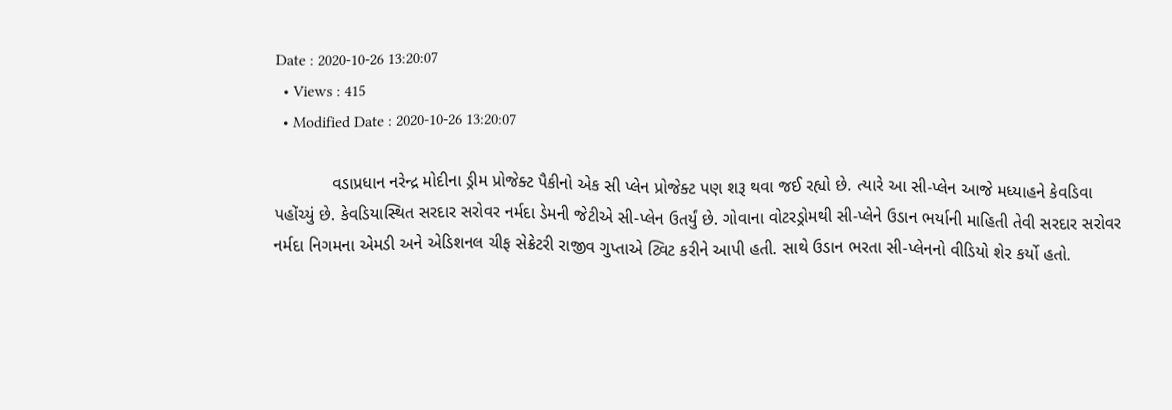Date : 2020-10-26 13:20:07
  • Views : 415
  • Modified Date : 2020-10-26 13:20:07

            વડાપ્રધાન નરેન્દ્ર મોદીના ડ્રીમ પ્રોજેક્ટ પૈકીનો એક સી પ્લેન પ્રોજેક્ટ પણ શરૂ થવા જઈ રહ્યો છે. ત્યારે આ સી-પ્લેન આજે મધ્યાહને કેવડિવા પહોંચ્યું છે. કેવડિયાસ્થિત સરદાર સરોવર નર્મદા ડેમની જેટીએ સી-પ્લેન ઉતર્યું છે. ગોવાના વોટરડ્રોમથી સી-પ્લેને ઉડાન ભર્યાની માહિતી તેવી સરદાર સરોવર નર્મદા નિગમના એમડી અને એડિશનલ ચીફ સેક્રેટરી રાજીવ ગુપ્તાએ ટ્વિટ કરીને આપી હતી. સાથે ઉડાન ભરતા સી-પ્લેનનો વીડિયો શેર કર્યો હતો.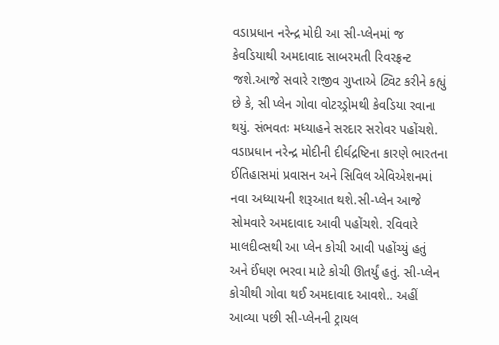વડાપ્રધાન નરેન્દ્ર મોદી આ સી-પ્લેનમાં જ કેવડિયાથી અમદાવાદ સાબરમતી રિવરફ્રન્ટ જશે.આજે સવારે રાજીવ ગુપ્તાએ ટ્વિટ કરીને કહ્યું છે કે, સી પ્લેન ગોવા વોટરડ્રોમથી કેવડિયા રવાના થયું. સંભવતઃ મધ્યાહને સરદાર સરોવર પહોંચશે. વડાપ્રધાન નરેન્દ્ર મોદીની દીર્ઘદ્રષ્ટિના કારણે ભારતના ઈતિહાસમાં પ્રવાસન અને સિવિલ એવિએશનમાં નવા અધ્યાયની શરૂઆત થશે.સી-પ્લેન આજે સોમવારે અમદાવાદ આવી પહોંચશે. રવિવારે માલદીવ્સથી આ પ્લેન કોચી આવી પહોંચ્યું હતું અને ઈંધણ ભરવા માટે કોચી ઊતર્યું હતું. સી-પ્લેન કોચીથી ગોવા થઈ અમદાવાદ આવશે.. અહીં આવ્યા પછી સી-પ્લેનની ટ્રાયલ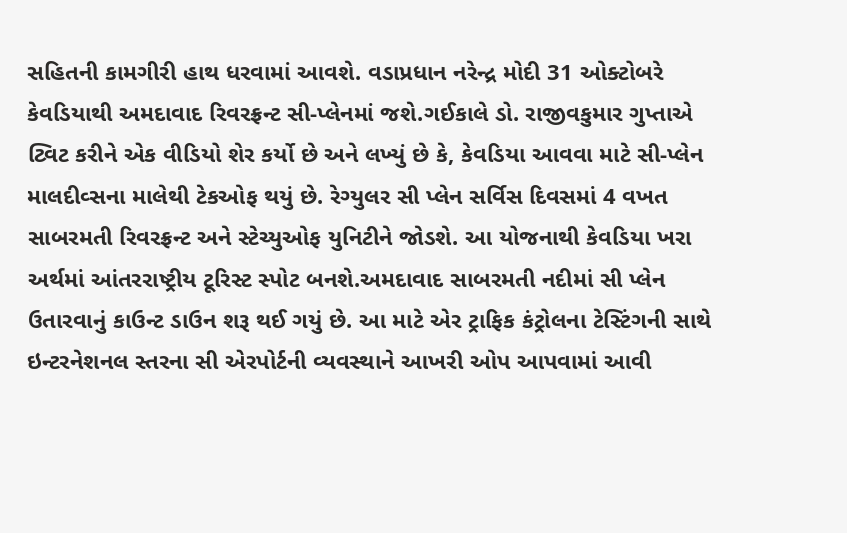સહિતની કામગીરી હાથ ધરવામાં આવશે. વડાપ્રધાન નરેન્દ્ર મોદી 31 ઓક્ટોબરે કેવડિયાથી અમદાવાદ રિવરફ્રન્ટ સી-પ્લેનમાં જશે.ગઈકાલે ડો. રાજીવકુમાર ગુપ્તાએ ટ્વિટ કરીને એક વીડિયો શેર કર્યો છે અને લખ્યું છે કે, કેવડિયા આવવા માટે સી-પ્લેન માલદીવ્સના માલેથી ટેકઓફ થયું છે. રેગ્યુલર સી પ્લેન સર્વિસ દિવસમાં 4 વખત સાબરમતી રિવરફ્રન્ટ અને સ્ટેચ્યુઓફ યુનિટીને જોડશે. આ યોજનાથી કેવડિયા ખરા અર્થમાં આંતરરાષ્ટ્રીય ટૂરિસ્ટ સ્પોટ બનશે.અમદાવાદ સાબરમતી નદીમાં સી પ્લેન ઉતારવાનું કાઉન્ટ ડાઉન શરૂ થઈ ગયું છે. આ માટે એર ટ્રાફિક કંટ્રોલના ટેસ્ટિંગની સાથે ઇન્ટરનેશનલ સ્તરના સી એરપોર્ટની વ્યવસ્થાને આખરી ઓપ આપવામાં આવી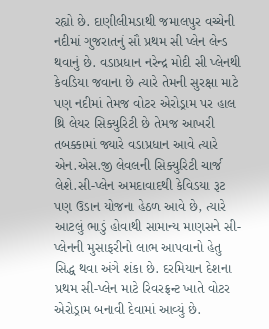રહ્યો છે. દાણીલીમડાથી જમાલપુર વચ્ચેની નદીમાં ગુજરાતનું સૌ પ્રથમ સી પ્લેન લેન્ડ થવાનું છે. વડાપ્રધાન નરેન્દ્ર મોદી સી પ્લેનથી કેવડિયા જવાના છે ત્યારે તેમની સુરક્ષા માટે પણ નદીમાં તેમજ વોટર એરોડ્રામ પર હાલ થ્રિ લેયર સિક્યુરિટી છે તેમજ આખરી તબક્કામાં જ્યારે વડાપ્રધાન આવે ત્યારે એન.એસ.જી લેવલની સિક્યુરિટી ચાર્જ લેશે.સી-પ્લેન અમદાવાદથી કેવિડયા રૂટ પણ ઉડાન યોજના હેઠળ આવે છે, ત્યારે આટલું ભાડું હોવાથી સામાન્ય માણસને સી-પ્લેનની મુસાફરીનો લાભ આપવાનો હેતુ સિદ્ધ થવા અંગે શંકા છે. દરમિયાન દેશના પ્રથમ સી-પ્લેન માટે રિવરફ્રન્ટ ખાતે વોટર એરોડ્રામ બનાવી દેવામાં આવ્યું છે.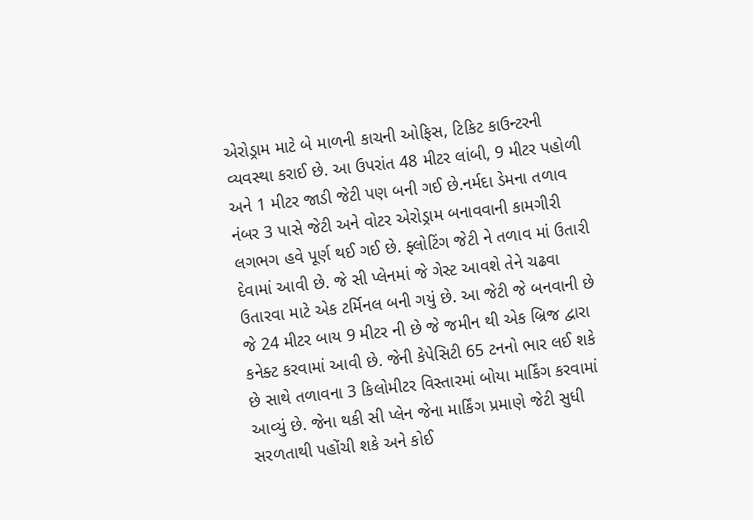એરોડ્રામ માટે બે માળની કાચની ઓફિસ, ટિકિટ કાઉન્ટરની વ્યવસ્થા કરાઈ છે. આ ઉપરાંત 48 મીટર લાંબી, 9 મીટર પહોળી અને 1 મીટર જાડી જેટી પણ બની ગઈ છે.નર્મદા ડેમના તળાવ નંબર 3 પાસે જેટી અને વોટર એરોડ્રામ બનાવવાની કામગીરી લગભગ હવે પૂર્ણ થઈ ગઈ છે. ફ્લોટિંગ જેટી ને તળાવ માં ઉતારી દેવામાં આવી છે. જે સી પ્લેનમાં જે ગેસ્ટ આવશે તેને ચઢવા ઉતારવા માટે એક ટર્મિનલ બની ગયું છે. આ જેટી જે બનવાની છે જે 24 મીટર બાય 9 મીટર ની છે જે જમીન થી એક બ્રિજ દ્વારા કનેક્ટ કરવામાં આવી છે. જેની કેપેસિટી 65 ટનનો ભાર લઈ શકે છે સાથે તળાવના 3 કિલોમીટર વિસ્તારમાં બોયા માર્કિંગ કરવામાં આવ્યું છે. જેના થકી સી પ્લેન જેના માર્કિંગ પ્રમાણે જેટી સુધી સરળતાથી પહોંચી શકે અને કોઈ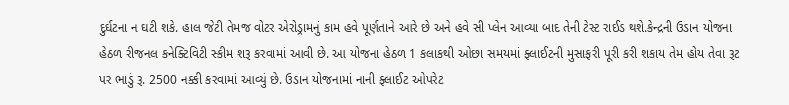દુર્ઘટના ન ઘટી શકે. હાલ જેટી તેમજ વોટર એરોડ્રામનું કામ હવે પૂર્ણતાને આરે છે અને હવે સી પ્લેન આવ્યા બાદ તેની ટેસ્ટ રાઈડ થશે.કેન્દ્રની ઉડાન યોજના હેઠળ રીજનલ કનેક્ટિવિટી સ્કીમ શરૂ કરવામાં આવી છે. આ યોજના હેઠળ 1 કલાકથી ઓછા સમયમાં ફ્લાઈટની મુસાફરી પૂરી કરી શકાય તેમ હોય તેવા રૂટ પર ભાડું રૂ. 2500 નક્કી કરવામાં આવ્યું છે. ઉડાન યોજનામાં નાની ફ્લાઈટ ઓપરેટ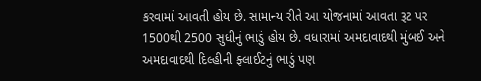કરવામાં આવતી હોય છે. સામાન્ય રીતે આ યોજનામાં આવતા રૂટ પર 1500થી 2500 સુધીનું ભાડું હોય છે. વધારામાં અમદાવાદથી મુંબઈ અને અમદાવાદથી દિલ્હીની ફ્લાઈટનું ભાડું પણ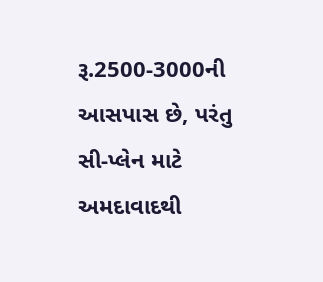રૂ.2500-3000ની આસપાસ છે, પરંતુ સી-પ્લેન માટે અમદાવાદથી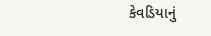કેવડિયાનું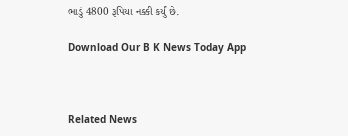ભાડું 4800 રૂપિયા નક્કી કર્યું છે.

Download Our B K News Today App



Related News